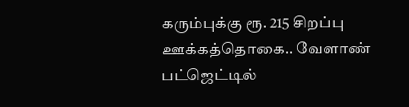கரும்புக்கு ரூ. 215 சிறப்பு ஊக்கத்தொகை.. வேளாண் பட்ஜெட்டில்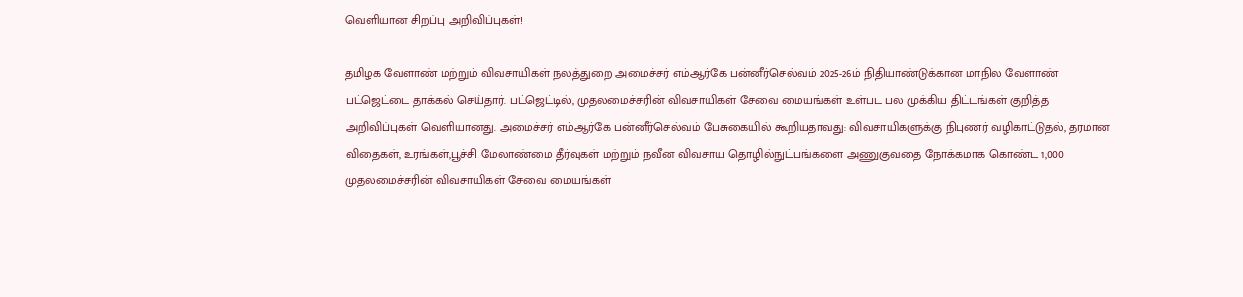வெளியான சிறப்பு அறிவிப்புகள்!

தமிழக வேளாண் மற்றும் விவசாயிகள் நலத்துறை அமைச்சர் எம்ஆர்கே பன்னீர்செல்வம் 2025-26ம் நிதியாண்டுக்கான மாநில வேளாண் பட்ஜெட்டை தாக்கல் செய்தார். பட்ஜெட்டில், முதலமைச்சரின் விவசாயிகள் சேவை மையங்கள் உள்பட பல முக்கிய திட்டங்கள் குறித்த அறிவிப்புகள் வெளியானது. அமைச்சர் எம்ஆர்கே பன்னீர்செல்வம் பேசுகையில் கூறியதாவது: விவசாயிகளுக்கு நிபுணர் வழிகாட்டுதல், தரமான விதைகள், உரங்கள்,பூச்சி மேலாண்மை தீர்வுகள் மற்றும் நவீன விவசாய தொழில்நுட்பங்களை அணுகுவதை நோக்கமாக கொண்ட 1,000 முதலமைச்சரின் விவசாயிகள் சேவை மையங்கள்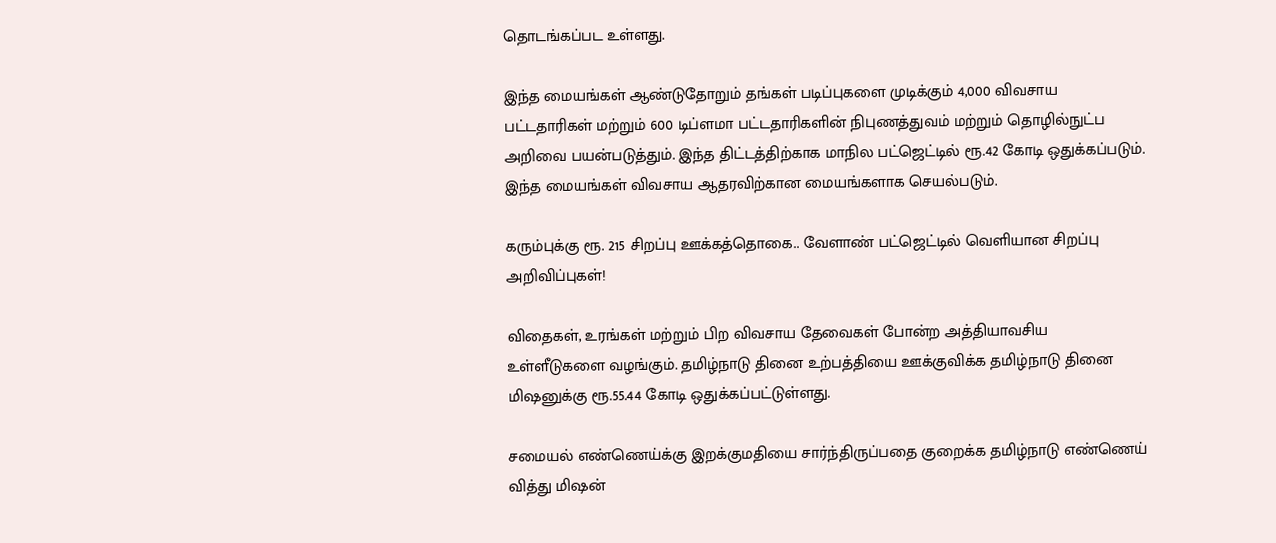தொடங்கப்பட உள்ளது.

இந்த மையங்கள் ஆண்டுதோறும் தங்கள் படிப்புகளை முடிக்கும் 4,000 விவசாய பட்டதாரிகள் மற்றும் 600 டிப்ளமா பட்டதாரிகளின் நிபுணத்துவம் மற்றும் தொழில்நுட்ப அறிவை பயன்படுத்தும். இந்த திட்டத்திற்காக மாநில பட்ஜெட்டில் ரூ.42 கோடி ஒதுக்கப்படும். இந்த மையங்கள் விவசாய ஆதரவிற்கான மையங்களாக செயல்படும்.

கரும்புக்கு ரூ. 215 சிறப்பு ஊக்கத்தொகை.. வேளாண் பட்ஜெட்டில் வெளியான சிறப்பு அறிவிப்புகள்!

விதைகள், உரங்கள் மற்றும் பிற விவசாய தேவைகள் போன்ற அத்தியாவசிய உள்ளீடுகளை வழங்கும். தமிழ்நாடு தினை உற்பத்தியை ஊக்குவிக்க தமிழ்நாடு தினை மிஷனுக்கு ரூ.55.44 கோடி ஒதுக்கப்பட்டுள்ளது.

சமையல் எண்ணெய்க்கு இறக்குமதியை சார்ந்திருப்பதை குறைக்க தமிழ்நாடு எண்ணெய் வித்து மிஷன்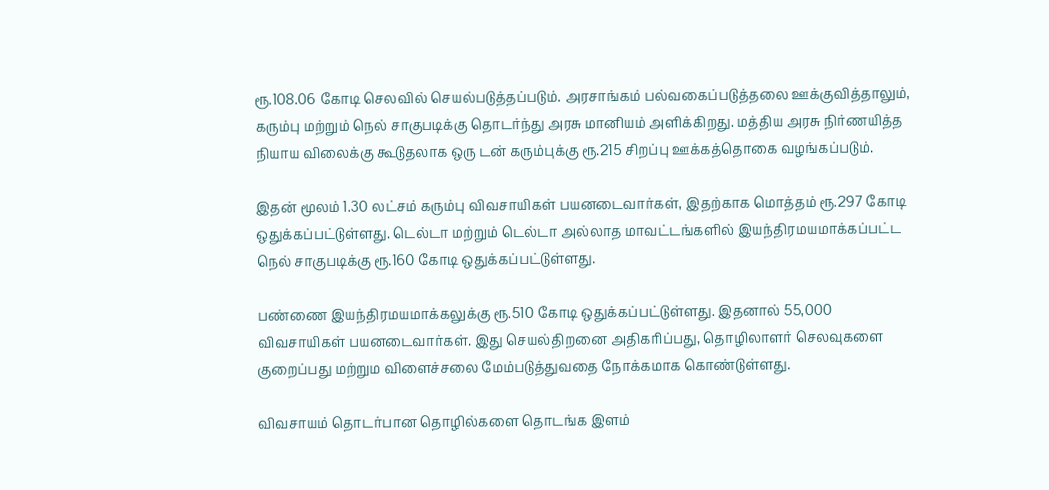ரூ.108.06 கோடி செலவில் செயல்படுத்தப்படும். அரசாங்கம் பல்வகைப்படுத்தலை ஊக்குவித்தாலும், கரும்பு மற்றும் நெல் சாகுபடிக்கு தொடர்ந்து அரசு மானியம் அளிக்கிறது. மத்திய அரசு நிர்ணயித்த நியாய விலைக்கு கூடுதலாக ஒரு டன் கரும்புக்கு ரூ.215 சிறப்பு ஊக்கத்தொகை வழங்கப்படும்.

இதன் மூலம் 1.30 லட்சம் கரும்பு விவசாயிகள் பயனடைவார்கள், இதற்காக மொத்தம் ரூ.297 கோடி ஒதுக்கப்பட்டுள்ளது. டெல்டா மற்றும் டெல்டா அல்லாத மாவட்டங்களில் இயந்திரமயமாக்கப்பட்ட நெல் சாகுபடிக்கு ரூ.160 கோடி ஒதுக்கப்பட்டுள்ளது.

பண்ணை இயந்திரமயமாக்கலுக்கு ரூ.510 கோடி ஒதுக்கப்பட்டுள்ளது. இதனால் 55,000 விவசாயிகள் பயனடைவார்கள். இது செயல்திறனை அதிகரிப்பது, தொழிலாளர் செலவுகளை குறைப்பது மற்றும விளைச்சலை மேம்படுத்துவதை நோக்கமாக கொண்டுள்ளது.

விவசாயம் தொடர்பான தொழில்களை தொடங்க இளம்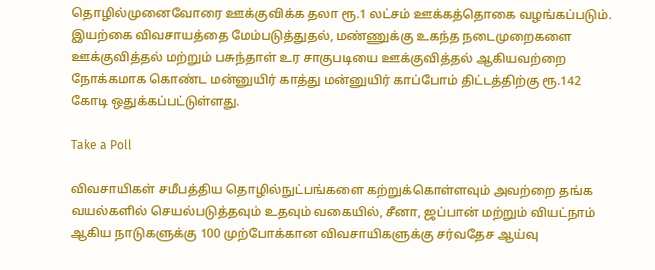தொழில்முனைவோரை ஊக்குவிக்க தலா ரூ.1 லட்சம் ஊக்கத்தொகை வழங்கப்படும். இயற்கை விவசாயத்தை மேம்படுத்துதல், மண்ணுக்கு உகந்த நடைமுறைகளை ஊக்குவித்தல் மற்றும் பசுந்தாள் உர சாகுபடியை ஊக்குவித்தல் ஆகியவற்றை நோக்கமாக கொண்ட மன்னுயிர் காத்து மன்னுயிர் காப்போம் திட்டத்திற்கு ரூ.142 கோடி ஒதுக்கப்பட்டுள்ளது.

Take a Poll

விவசாயிகள் சமீபத்திய தொழில்நுட்பங்களை கற்றுக்கொள்ளவும் அவற்றை தங்க வயல்களில் செயல்படுத்தவும் உதவும் வகையில், சீனா, ஜப்பான் மற்றும் வியட்நாம் ஆகிய நாடுகளுக்கு 100 முற்போக்கான விவசாயிகளுக்கு சர்வதேச ஆய்வு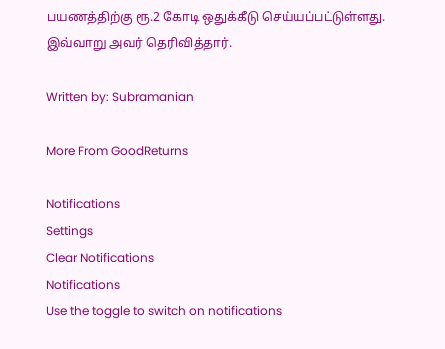பயணத்திற்கு ரூ.2 கோடி ஒதுக்கீடு செய்யப்பட்டுள்ளது. இவ்வாறு அவர் தெரிவித்தார்.

Written by: Subramanian

More From GoodReturns

Notifications
Settings
Clear Notifications
Notifications
Use the toggle to switch on notifications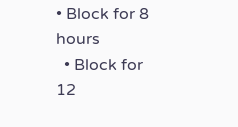• Block for 8 hours
  • Block for 12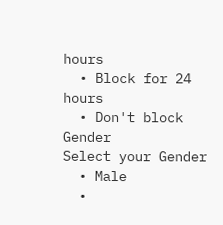hours
  • Block for 24 hours
  • Don't block
Gender
Select your Gender
  • Male
  •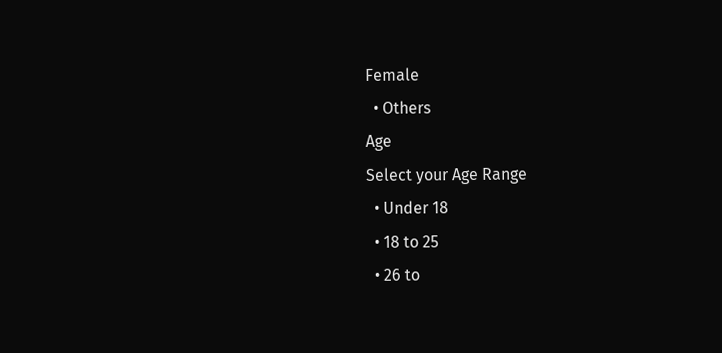Female
  • Others
Age
Select your Age Range
  • Under 18
  • 18 to 25
  • 26 to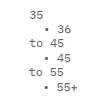35
  • 36 to 45
  • 45 to 55
  • 55+